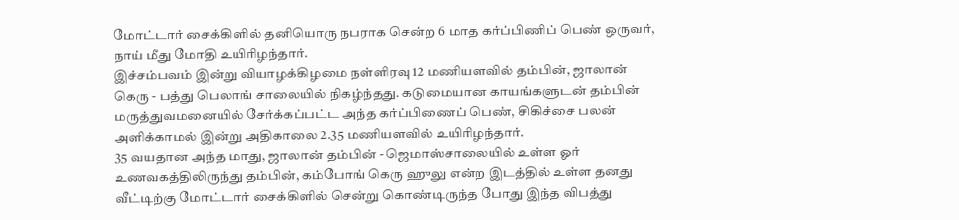மோட்டார் சைக்கிளில் தனியொரு நபராக சென்ற 6 மாத கர்ப்பிணிப் பெண் ஒருவர், நாய் மீது மோதி உயிரிழந்தார்.
இச்சம்பவம் இன்று வியாழக்கிழமை நள்ளிரவு 12 மணியளவில் தம்பின், ஜாலான் கெரு - பத்து பெலாங் சாலையில் நிகழ்ந்தது. கடுமையான காயங்களுடன் தம்பின் மருத்துவமனையில் சேர்க்கப்பட்ட அந்த கர்ப்பிணைப் பெண், சிகிச்சை பலன் அளிக்காமல் இன்று அதிகாலை 2.35 மணியளவில் உயிரிழந்தார்.
35 வயதான அந்த மாது, ஜாலான் தம்பின் - ஜெமாஸ்சாலையில் உள்ள ஓர் உணவகத்திலிருந்து தம்பின், கம்போங் கெரு ஹுலு என்ற இடத்தில் உள்ள தனது வீட்டிற்கு மோட்டார் சைக்கிளில் சென்று கொண்டிருந்த போது இந்த விபத்து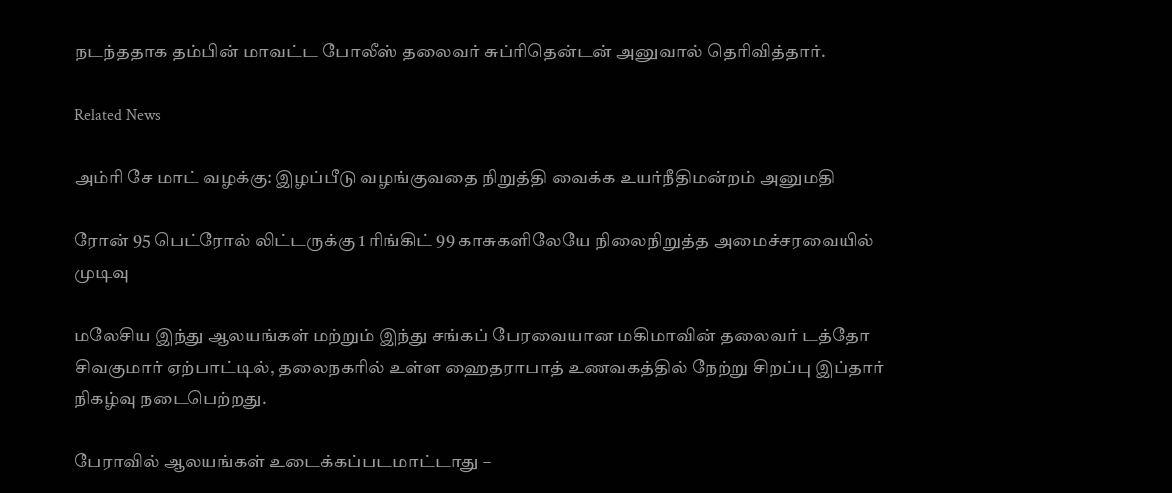நடந்ததாக தம்பின் மாவட்ட போலீஸ் தலைவர் சுப்ரிதென்டன் அனுவால் தெரிவித்தார்.

Related News

அம்ரி சே மாட் வழக்கு: இழப்பீடு வழங்குவதை நிறுத்தி வைக்க உயர்நீதிமன்றம் அனுமதி

ரோன் 95 பெட்ரோல் லிட்டருக்கு 1 ரிங்கிட் 99 காசுகளிலேயே நிலைநிறுத்த அமைச்சரவையில் முடிவு

மலேசிய இந்து ஆலயங்கள் மற்றும் இந்து சங்கப் பேரவையான மகிமாவின் தலைவர் டத்தோ சிவகுமார் ஏற்பாட்டில், தலைநகரில் உள்ள ஹைதராபாத் உணவகத்தில் நேற்று சிறப்பு இப்தார் நிகழ்வு நடைபெற்றது.

பேராவில் ஆலயங்கள் உடைக்கப்படமாட்டாது –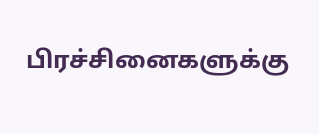பிரச்சினைகளுக்கு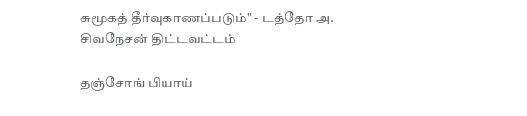சுமூகத் தீர்வுகாணப்படும்" - டத்தோ அ. சிவநேசன் திட்டவட்டம்

தஞ்சோங் பியாய்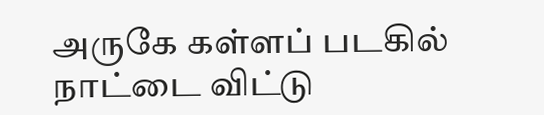அருகே கள்ளப் படகில் நாட்டை விட்டு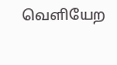வெளியேற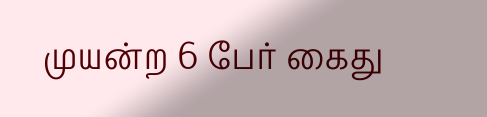முயன்ற 6 பேர் கைது